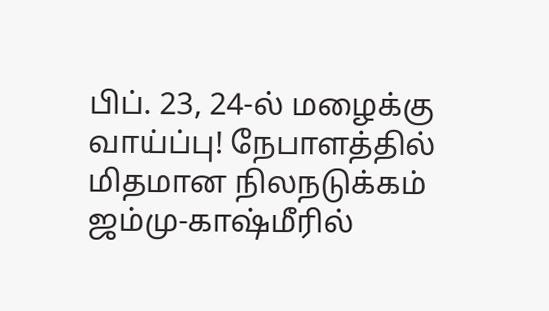பிப். 23, 24-ல் மழைக்கு வாய்ப்பு! நேபாளத்தில் மிதமான நிலநடுக்கம் ஜம்மு-காஷ்மீரில்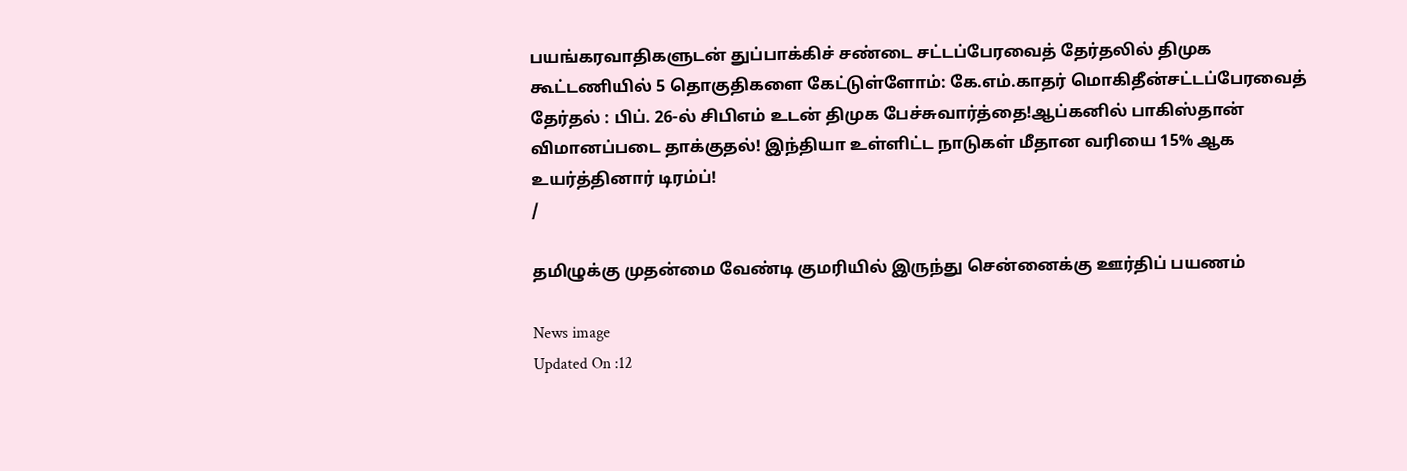பயங்கரவாதிகளுடன் துப்பாக்கிச் சண்டை சட்டப்பேரவைத் தேர்தலில் திமுக கூட்டணியில் 5 தொகுதிகளை கேட்டுள்ளோம்: கே.எம்.காதர் மொகிதீன்சட்டப்பேரவைத் தேர்தல் : பிப். 26-ல் சிபிஎம் உடன் திமுக பேச்சுவார்த்தை!ஆப்கனில் பாகிஸ்தான் விமானப்படை தாக்குதல்! இந்தியா உள்ளிட்ட நாடுகள் மீதான வரியை 15% ஆக உயர்த்தினார் டிரம்ப்!
/

தமிழுக்கு முதன்மை வேண்டி குமரியில் இருந்து சென்னைக்கு ஊர்திப் பயணம்

News image
Updated On :12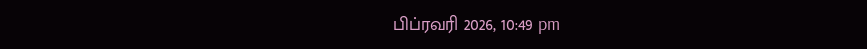பிப்ரவரி 2026, 10:49 pm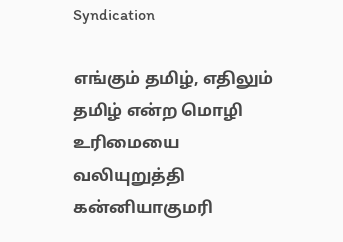Syndication

எங்கும் தமிழ், எதிலும் தமிழ் என்ற மொழி உரிமையை வலியுறுத்தி கன்னியாகுமரி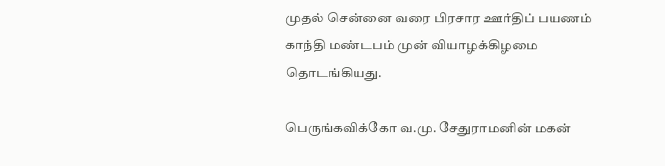முதல் சென்னை வரை பிரசார ஊர்திப் பயணம் காந்தி மண்டபம் முன் வியாழக்கிழமை தொடங்கியது.

பெருங்கவிக்கோ வ.மு. சேதுராமனின் மகன்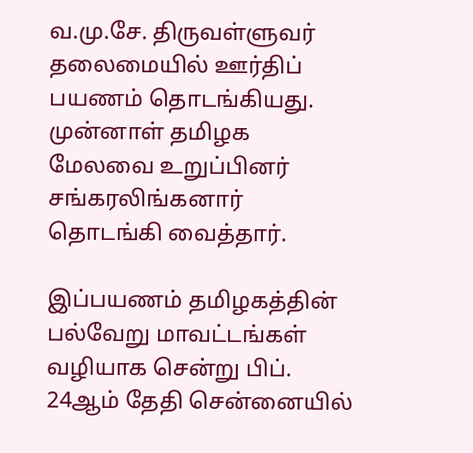வ.மு.சே. திருவள்ளுவர் தலைமையில் ஊர்திப் பயணம் தொடங்கியது. முன்னாள் தமிழக மேலவை உறுப்பினர் சங்கரலிங்கனார் தொடங்கி வைத்தார்.

இப்பயணம் தமிழகத்தின் பல்வேறு மாவட்டங்கள் வழியாக சென்று பிப். 24ஆம் தேதி சென்னையில்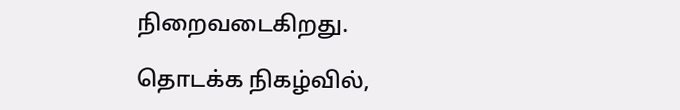நிறைவடைகிறது.

தொடக்க நிகழ்வில்,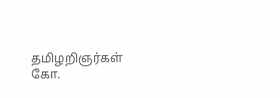தமிழறிஞர்கள் கோ.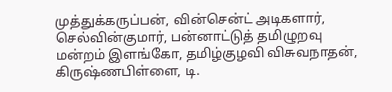முத்துக்கருப்பன், வின்சென்ட் அடிகளார், செல்வின்குமார், பன்னாட்டுத் தமிழுறவு மன்றம் இளங்கோ, தமிழ்குழவி விசுவநாதன், கிருஷ்ணபிள்ளை, டி.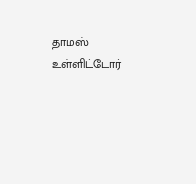தாமஸ் உள்ளிட்டோர்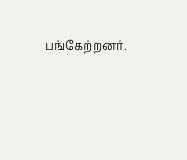பங்கேற்றனர்.